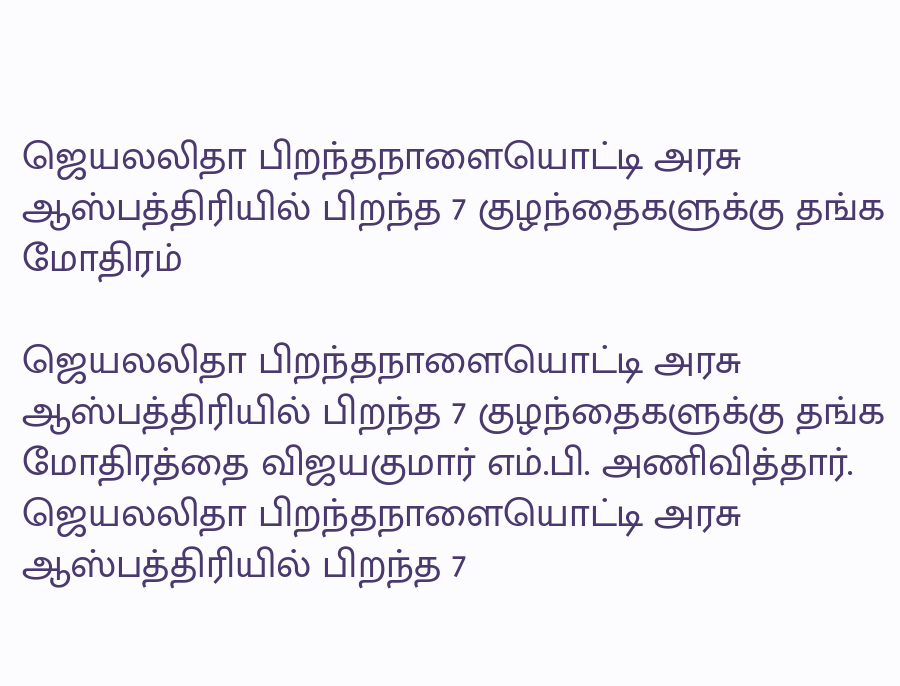ஜெயலலிதா பிறந்தநாளையொட்டி அரசு ஆஸ்பத்திரியில் பிறந்த 7 குழந்தைகளுக்கு தங்க மோதிரம்

ஜெயலலிதா பிறந்தநாளையொட்டி அரசு ஆஸ்பத்திரியில் பிறந்த 7 குழந்தைகளுக்கு தங்க மோதிரத்தை விஜயகுமார் எம்.பி. அணிவித்தார்.
ஜெயலலிதா பிறந்தநாளையொட்டி அரசு ஆஸ்பத்திரியில் பிறந்த 7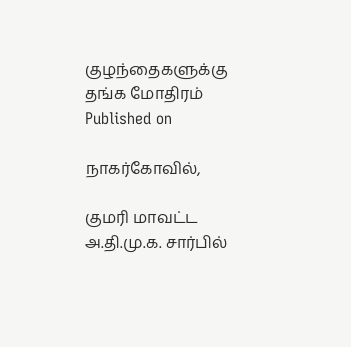குழந்தைகளுக்கு தங்க மோதிரம்
Published on

நாகர்கோவில்,

குமரி மாவட்ட அ.தி.மு.க. சார்பில்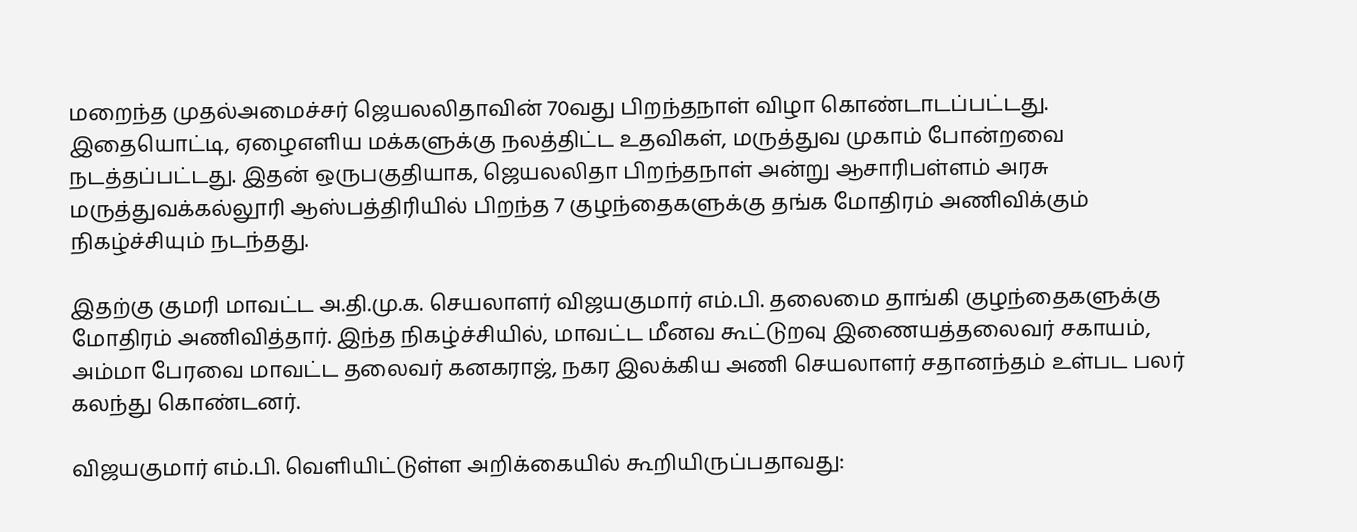மறைந்த முதல்அமைச்சர் ஜெயலலிதாவின் 70வது பிறந்தநாள் விழா கொண்டாடப்பட்டது. இதையொட்டி, ஏழைஎளிய மக்களுக்கு நலத்திட்ட உதவிகள், மருத்துவ முகாம் போன்றவை நடத்தப்பட்டது. இதன் ஒருபகுதியாக, ஜெயலலிதா பிறந்தநாள் அன்று ஆசாரிபள்ளம் அரசு மருத்துவக்கல்லூரி ஆஸ்பத்திரியில் பிறந்த 7 குழந்தைகளுக்கு தங்க மோதிரம் அணிவிக்கும் நிகழ்ச்சியும் நடந்தது.

இதற்கு குமரி மாவட்ட அ.தி.மு.க. செயலாளர் விஜயகுமார் எம்.பி. தலைமை தாங்கி குழந்தைகளுக்கு மோதிரம் அணிவித்தார். இந்த நிகழ்ச்சியில், மாவட்ட மீனவ கூட்டுறவு இணையத்தலைவர் சகாயம், அம்மா பேரவை மாவட்ட தலைவர் கனகராஜ், நகர இலக்கிய அணி செயலாளர் சதானந்தம் உள்பட பலர் கலந்து கொண்டனர்.

விஜயகுமார் எம்.பி. வெளியிட்டுள்ள அறிக்கையில் கூறியிருப்பதாவது: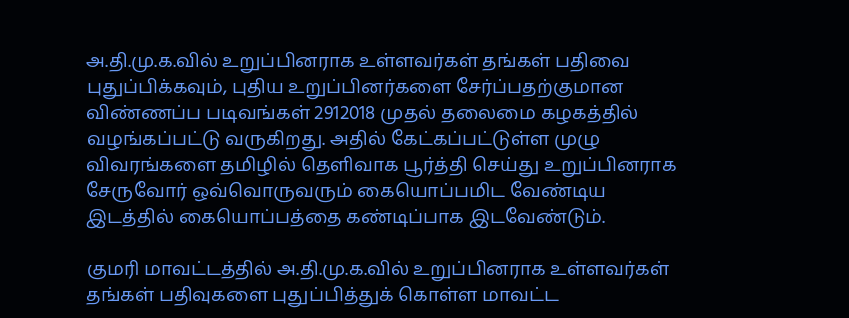அ.தி.மு.க.வில் உறுப்பினராக உள்ளவர்கள் தங்கள் பதிவை புதுப்பிக்கவும், புதிய உறுப்பினர்களை சேர்ப்பதற்குமான விண்ணப்ப படிவங்கள் 2912018 முதல் தலைமை கழகத்தில் வழங்கப்பட்டு வருகிறது. அதில் கேட்கப்பட்டுள்ள முழு விவரங்களை தமிழில் தெளிவாக பூர்த்தி செய்து உறுப்பினராக சேருவோர் ஒவ்வொருவரும் கையொப்பமிட வேண்டிய இடத்தில் கையொப்பத்தை கண்டிப்பாக இடவேண்டும்.

குமரி மாவட்டத்தில் அ.தி.மு.க.வில் உறுப்பினராக உள்ளவர்கள் தங்கள் பதிவுகளை புதுப்பித்துக் கொள்ள மாவட்ட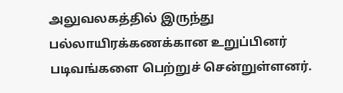அலுவலகத்தில் இருந்து பல்லாயிரக்கணக்கான உறுப்பினர் படிவங்களை பெற்றுச் சென்றுள்ளனர்.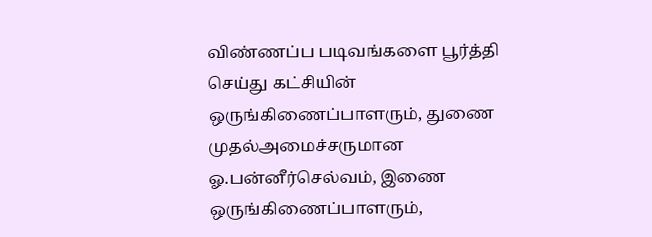விண்ணப்ப படிவங்களை பூர்த்தி செய்து கட்சியின் ஒருங்கிணைப்பாளரும், துணை முதல்அமைச்சருமான ஓ.பன்னீர்செல்வம், இணை ஒருங்கிணைப்பாளரும்,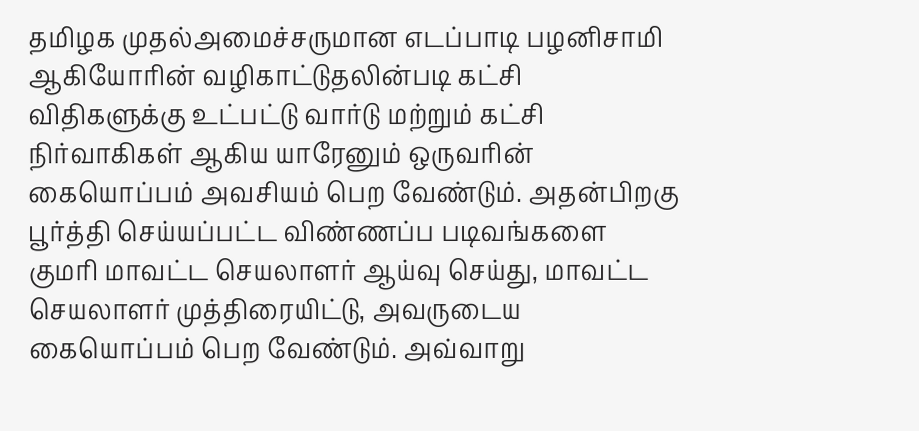தமிழக முதல்அமைச்சருமான எடப்பாடி பழனிசாமி ஆகியோரின் வழிகாட்டுதலின்படி கட்சி விதிகளுக்கு உட்பட்டு வார்டு மற்றும் கட்சி நிர்வாகிகள் ஆகிய யாரேனும் ஒருவரின் கையொப்பம் அவசியம் பெற வேண்டும். அதன்பிறகு பூர்த்தி செய்யப்பட்ட விண்ணப்ப படிவங்களை குமரி மாவட்ட செயலாளர் ஆய்வு செய்து, மாவட்ட செயலாளர் முத்திரையிட்டு, அவருடைய கையொப்பம் பெற வேண்டும். அவ்வாறு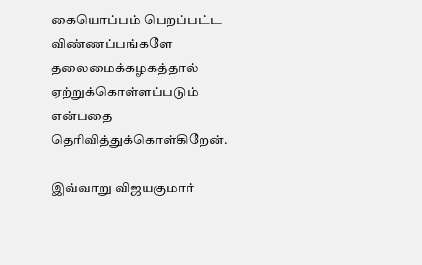கையொப்பம் பெறப்பட்ட விண்ணப்பங்களே தலைமைக்கழகத்தால் ஏற்றுக்கொள்ளப்படும் என்பதை தெரிவித்துக்கொள்கிறேன்.

இவ்வாறு விஜயகுமார்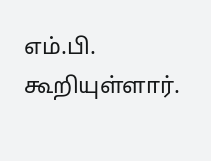எம்.பி. கூறியுள்ளார்.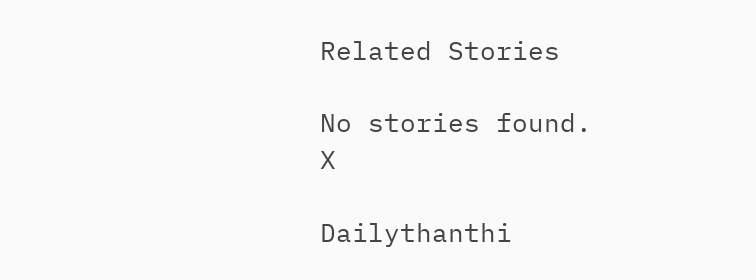Related Stories

No stories found.
X

Dailythanthi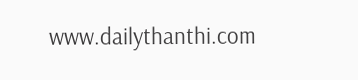www.dailythanthi.com